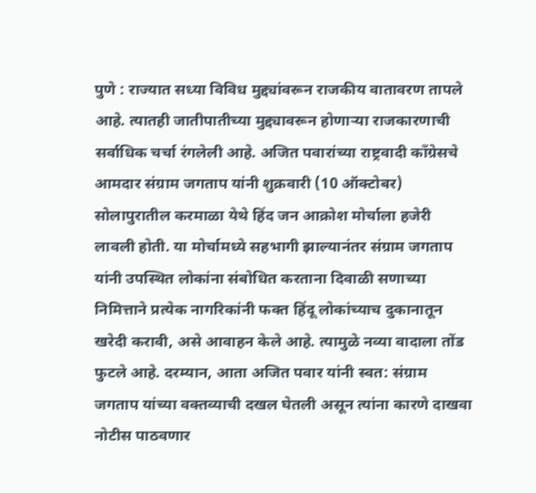पुणे : राज्यात सध्या विविध मुद्द्यांवरून राजकीय वातावरण तापले आहे. त्यातही जातीपातीच्या मुद्द्यावरून होणाऱ्या राजकारणाची सर्वाधिक चर्चा रंगलेली आहे. अजित पवारांच्या राष्ट्रवादी काँग्रेसचे आमदार संग्राम जगताप यांनी शुक्रवारी (10 ऑक्टोबर) सोलापुरातील करमाळा येथे हिंद जन आक्रोश मोर्चाला हजेरी लावली होती. या मोर्चामध्ये सहभागी झाल्यानंतर संग्राम जगताप यांनी उपस्थित लोकांना संबोधित करताना दिवाळी सणाच्या निमित्ताने प्रत्येक नागरिकांनी फक्त हिंदू लोकांच्याच दुकानातून खरेदी करावी, असे आवाहन केले आहे. त्यामुळे नव्या वादाला तोंड फुटले आहे. दरम्यान, आता अजित पवार यांनी स्वत: संग्राम जगताप यांच्या वक्तव्याची दखल घेतली असून त्यांना कारणे दाखवा नोटीस पाठवणार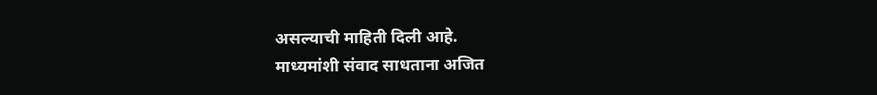असल्याची माहिती दिली आहे.
माध्यमांशी संवाद साधताना अजित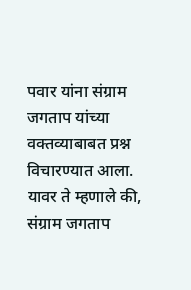पवार यांना संग्राम जगताप यांच्या वक्तव्याबाबत प्रश्न विचारण्यात आला. यावर ते म्हणाले की, संग्राम जगताप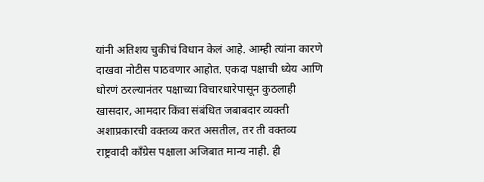यांनी अतिशय चुकीचं विधान केलं आहे. आम्ही त्यांना कारणे दाखवा नोटीस पाठवणार आहोत. एकदा पक्षाची ध्येय आणि धोरणं ठरल्यानंतर पक्षाच्या विचारधारेपासून कुठलाही खासदार, आमदार किंवा संबंधित जबाबदार व्यक्ती अशाप्रकारची वक्तव्य करत असतील, तर ती वक्तव्य राष्ट्रवादी काँग्रेस पक्षाला अजिबात मान्य नाही. ही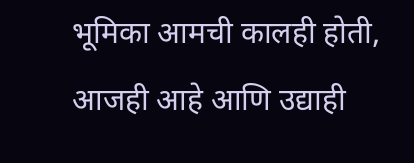भूमिका आमची कालही होती, आजही आहे आणि उद्याही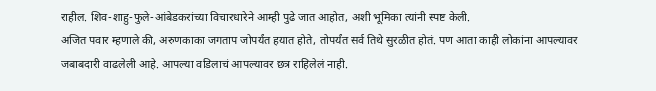राहील. शिव-शाहु-फुले-आंबेडकरांच्या विचारधारेने आम्ही पुढे जात आहोत, अशी भूमिका त्यांनी स्पष्ट केली.
अजित पवार म्हणाले की, अरुणकाका जगताप जोपर्यंत हयात होते, तोपर्यंत सर्व तिथे सुरळीत होतं. पण आता काही लोकांना आपल्यावर जबाबदारी वाढलेली आहे. आपल्या वडिलाचं आपल्यावर छत्र राहिलेलं नाही.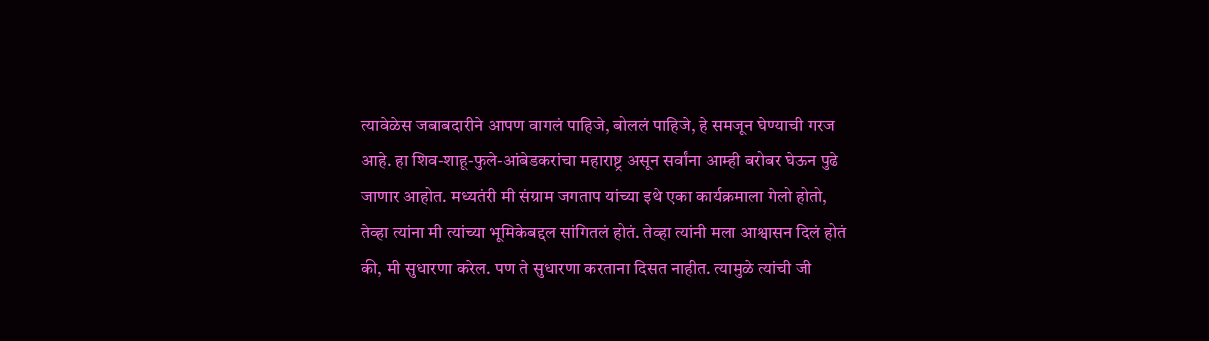त्यावेळेस जबाबदारीने आपण वागलं पाहिजे, बोललं पाहिजे, हे समजून घेण्याची गरज आहे. हा शिव-शाहू-फुले-आंबेडकरांचा महाराष्ट्र असून सर्वांना आम्ही बरोबर घेऊन पुढे जाणार आहोत. मध्यतंरी मी संग्राम जगताप यांच्या इथे एका कार्यक्रमाला गेलो होतो, तेव्हा त्यांना मी त्यांच्या भूमिकेबद्दल सांगितलं होतं. तेव्हा त्यांनी मला आश्वासन दिलं होतं की, मी सुधारणा करेल. पण ते सुधारणा करताना दिसत नाहीत. त्यामुळे त्यांची जी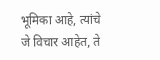भूमिका आहे, त्यांचे जे विचार आहेत, ते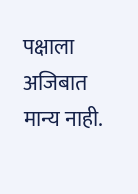पक्षाला अजिबात मान्य नाही.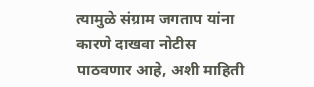त्यामुळे संग्राम जगताप यांना कारणे दाखवा नोटीस पाठवणार आहे, अशी माहिती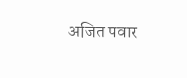अजित पवार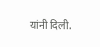यांनी दिली.